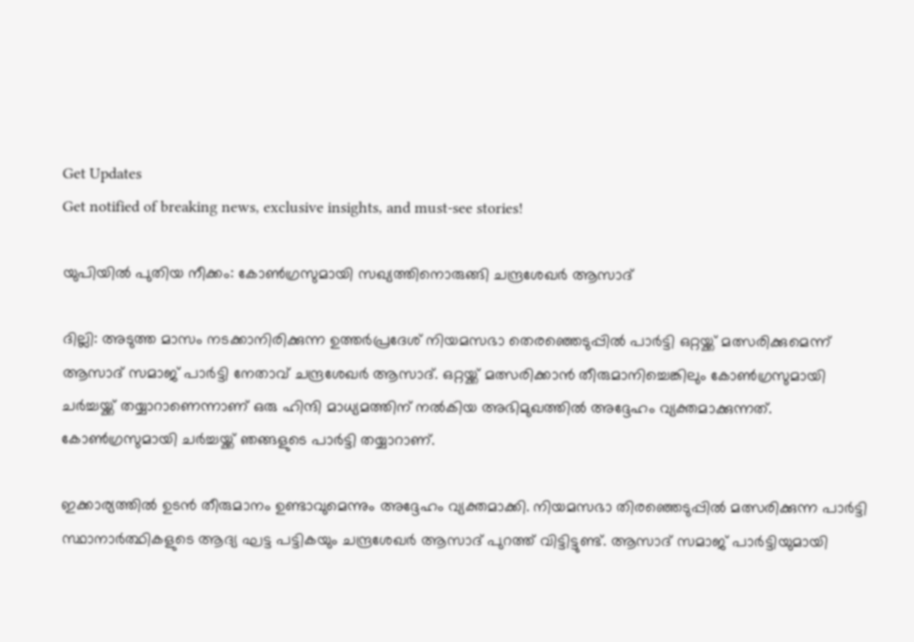Get Updates
Get notified of breaking news, exclusive insights, and must-see stories!

യുപിയില്‍ പുതിയ നീക്കം: കോണ്‍ഗ്രസുമായി സഖ്യത്തിനൊരുങ്ങി ചന്ദ്രശേഖർ ആസാദ്

ദില്ലി: അടുത്ത മാസം നടക്കാനിരിക്കുന്ന ഉത്തർപ്രദേശ് നിയമസഭാ തെരഞ്ഞെടുപ്പിൽ പാർട്ടി ഒറ്റയ്ക്ക് മത്സരിക്കുമെന്ന് ആസാദ് സമാജ് പാർട്ടി നേതാവ് ചന്ദ്രശേഖർ ആസാദ്. ഒറ്റയ്ക്ക് മത്സരിക്കാന്‍ തീരുമാനിച്ചെങ്കിലും കോണ്‍ഗ്രസുമായി ചർച്ചയ്ക്ക് തയ്യാറാണെന്നാണ് ഒരു ഹിന്ദി മാധ്യമത്തിന് നല്‍കിയ അഭിമുഖത്തില്‍ അദ്ദേഹം വ്യക്തമാക്കുന്നത്. കോണ്‍ഗ്രസുമായി ചർച്ചയ്ക്ക് ഞങ്ങളുടെ പാർട്ടി തയ്യാറാണ്.

ഇക്കാര്യത്തില്‍ ഉടന്‍ തീരുമാനം ഉണ്ടാവുമെന്നും അദ്ദേഹം വ്യക്തമാക്കി. നിയമസഭാ തിരഞ്ഞെടുപ്പില്‍ മത്സരിക്കുന്ന പാർട്ടി സ്ഥാനാർത്ഥികളുടെ ആദ്യ ഘട്ട പട്ടികയും ചന്ദ്രശേഖർ ആസാദ് പുറത്ത് വിട്ടിട്ടുണ്ട്. ആസാദ് സമാജ് പാർട്ടിയുമായി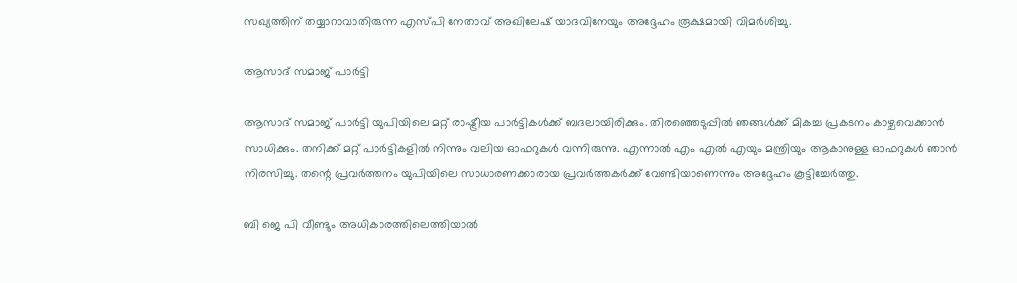സഖ്യത്തിന് തയ്യാറാവാതിരുന്ന എസ്പി നേതാവ് അഖിലേഷ് യാദവിനേയും അദ്ദേഹം രൂക്ഷമായി വിമർശിച്ചു.

ആസാദ് സമാജ് പാർട്ടി

ആസാദ് സമാജ് പാർട്ടി യുപിയിലെ മറ്റ് രാഷ്ട്രീയ പാർട്ടികൾക്ക് ബദലായിരിക്കും. തിരഞ്ഞെടുപ്പില്‍ ഞങ്ങള്‍ക്ക് മികച്ച പ്രകടനം കാഴ്ചവെക്കാന്‍ സാധിക്കും. തനിക്ക് മറ്റ് പാർട്ടികളില്‍ നിന്നും വലിയ ഓഫറുകള്‍ വന്നിരുന്നു. എന്നാല്‍ എം എൽ എയും മന്ത്രിയും ആകാനുള്ള ഓഫറുകൾ ഞാൻ നിരസിച്ചു. തന്റെ പ്രവർത്തനം യുപിയിലെ സാധാരണക്കാരായ പ്രവർത്തകർക്ക് വേണ്ടിയാണെന്നും അദ്ദേഹം കൂട്ടിച്ചേർത്തു.

ബി ജെ പി വീണ്ടും അധികാരത്തിലെത്തിയാൽ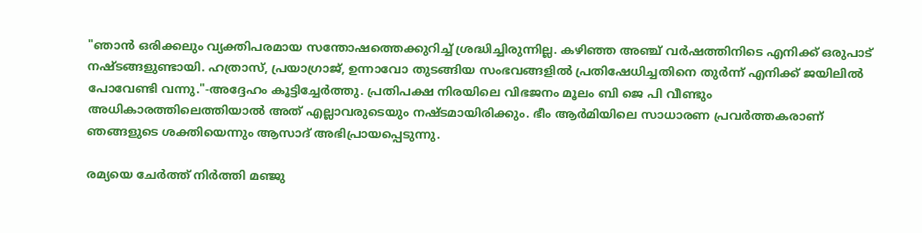"ഞാൻ ഒരിക്കലും വ്യക്തിപരമായ സന്തോഷത്തെക്കുറിച്ച് ശ്രദ്ധിച്ചിരുന്നില്ല. കഴിഞ്ഞ അഞ്ച് വർഷത്തിനിടെ എനിക്ക് ഒരുപാട് നഷ്ടങ്ങളുണ്ടായി. ഹത്രാസ്, പ്രയാഗ്രാജ്, ഉന്നാവോ തുടങ്ങിയ സംഭവങ്ങളിൽ പ്രതിഷേധിച്ചതിനെ തുർന്ന് എനിക്ക് ജയിലില്‍ പോവേണ്ടി വന്നു."-അദ്ദേഹം കൂട്ടിച്ചേർത്തു. പ്രതിപക്ഷ നിരയിലെ വിഭജനം മൂലം ബി ജെ പി വീണ്ടും അധികാരത്തിലെത്തിയാൽ അത് എല്ലാവരുടെയും നഷ്ടമായിരിക്കും. ഭീം ആർമിയിലെ സാധാരണ പ്രവർത്തകരാണ് ഞങ്ങളുടെ ശക്തിയെന്നും ആസാദ് അഭിപ്രായപ്പെടുന്നു.

രമ്യയെ ചേർത്ത് നിർത്തി മഞ്ജു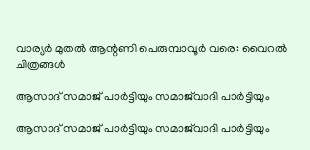വാര്യർ മുതല്‍ ആന്റണി പെരുമ്പാവൂർ വരെ: വൈറല്‍ ചിത്രങ്ങള്‍

ആസാദ് സമാജ് പാർട്ടിയും സമാജ്‌വാദി പാർട്ടിയും

ആസാദ് സമാജ് പാർട്ടിയും സമാജ്‌വാദി പാർട്ടിയും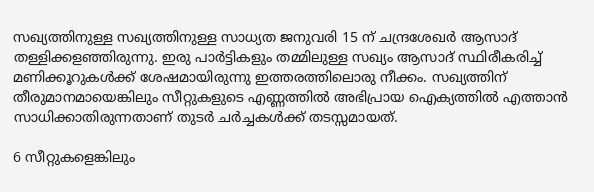സഖ്യത്തിനുള്ള സഖ്യത്തിനുള്ള സാധ്യത ജനുവരി 15 ന് ചന്ദ്രശേഖർ ആസാദ് തള്ളിക്കളഞ്ഞിരുന്നു. ഇരു പാർട്ടികളും തമ്മിലുള്ള സഖ്യം ആസാദ് സ്ഥിരീകരിച്ച് മണിക്കൂറുകൾക്ക് ശേഷമായിരുന്നു ഇത്തരത്തിലൊരു നീക്കം. സഖ്യത്തിന് തീരുമാനമായെങ്കിലും സീറ്റുകളുടെ എണ്ണത്തില്‍ അഭിപ്രായ ഐക്യത്തില്‍ എത്താന്‍ സാധിക്കാതിരുന്നതാണ് തുടർ ചർച്ചകള്‍ക്ക് തടസ്സമായത്.

6 സീറ്റുകളെങ്കിലും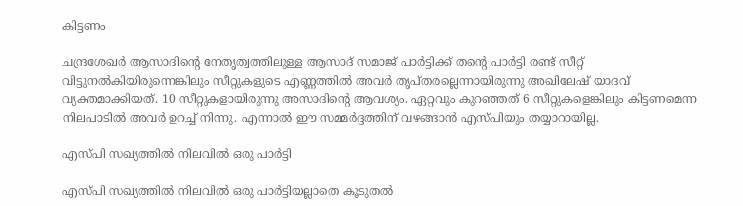കിട്ടണം

ചന്ദ്രശേഖർ ആസാദിന്റെ നേതൃത്വത്തിലുള്ള ആസാദ് സമാജ് പാർട്ടിക്ക് തന്റെ പാർട്ടി രണ്ട് സീറ്റ് വിട്ടുനൽകിയിരുന്നെങ്കിലും സീറ്റുകളുടെ എണ്ണത്തിൽ അവർ തൃപ്തരല്ലെന്നായിരുന്നു അഖിലേഷ് യാദവ് വ്യക്തമാക്കിയത്. 10 സീറ്റുകളായിരുന്നു അസാദിന്റെ ആവശ്യം. ഏറ്റവും കുറഞ്ഞത് 6 സീറ്റുകളെങ്കിലും കിട്ടണമെന്ന നിലപാടില്‍ അവർ ഉറച്ച് നിന്നു. എന്നാല്‍ ഈ സമ്മർദ്ദത്തിന് വഴങ്ങാന്‍ എസ്പിയും തയ്യാറായില്ല.

എസ്പി സഖ്യത്തിൽ നിലവില്‍ ഒരു പാർട്ടി

എസ്പി സഖ്യത്തിൽ നിലവില്‍ ഒരു പാർട്ടിയല്ലാതെ കൂടുതല്‍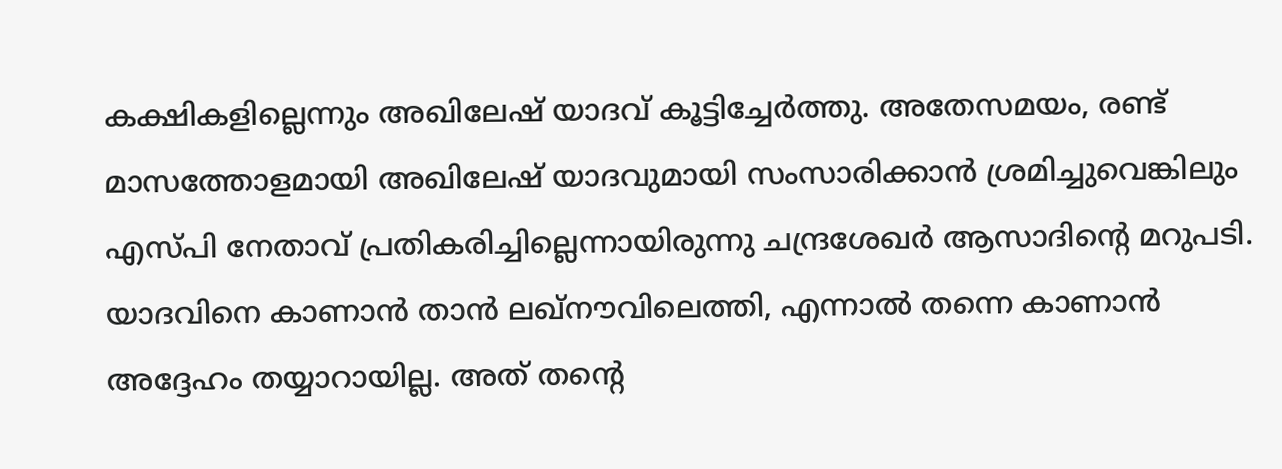കക്ഷികളില്ലെന്നും അഖിലേഷ് യാദവ് കൂട്ടിച്ചേർത്തു. അതേസമയം, രണ്ട് മാസത്തോളമായി അഖിലേഷ് യാദവുമായി സംസാരിക്കാൻ ശ്രമിച്ചുവെങ്കിലും എസ്പി നേതാവ് പ്രതികരിച്ചില്ലെന്നായിരുന്നു ചന്ദ്രശേഖർ ആസാദിന്റെ മറുപടി. യാദവിനെ കാണാൻ താൻ ലഖ്‌നൗവിലെത്തി, എന്നാല്‍ തന്നെ കാണാന്‍ അദ്ദേഹം തയ്യാറായില്ല. അത് തന്റെ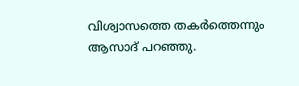വിശ്വാസത്തെ തകർത്തെന്നും ആസാദ് പറഞ്ഞു.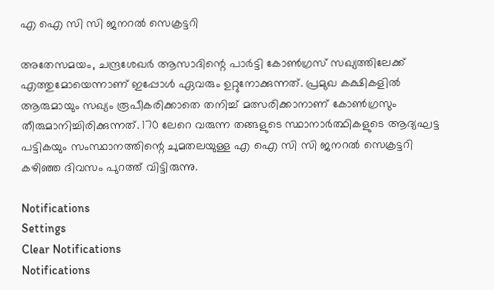എ ഐ സി സി ജനറല്‍ സെക്രട്ടറി

അതേസമയം, ചന്ദ്രശേഖർ ആസാദിന്റെ പാർട്ടി കോണ്‍ഗ്രസ് സഖ്യത്തിലേക്ക് എത്തുമോയെന്നാണ് ഇപ്പോള്‍ ഏവരും ഉറ്റുനോക്കുന്നത്. പ്രമുഖ കക്ഷികളില്‍ ആരുമായും സഖ്യം രൂപീകരിക്കാതെ തനിച്ച് മത്സരിക്കാനാണ് കോണ്‍ഗ്രസും തീരുമാനിച്ചിരിക്കുന്നത്. 170 ലേറെ വരുന്ന തങ്ങളുടെ സ്ഥാനാർത്ഥികളുടെ ആദ്യഘട്ട പട്ടികയും സംസ്ഥാനത്തിന്റെ ചുമതലയുള്ള എ ഐ സി സി ജനറല്‍ സെക്രട്ടറി കഴിഞ്ഞ ദിവസം പുറത്ത് വിട്ടിരുന്നു.

Notifications
Settings
Clear Notifications
Notifications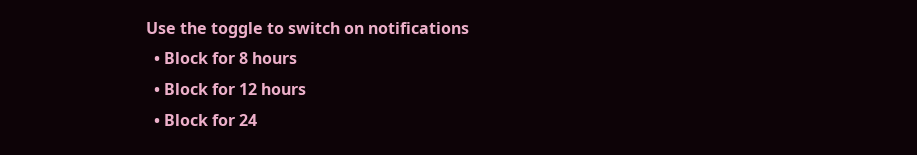Use the toggle to switch on notifications
  • Block for 8 hours
  • Block for 12 hours
  • Block for 24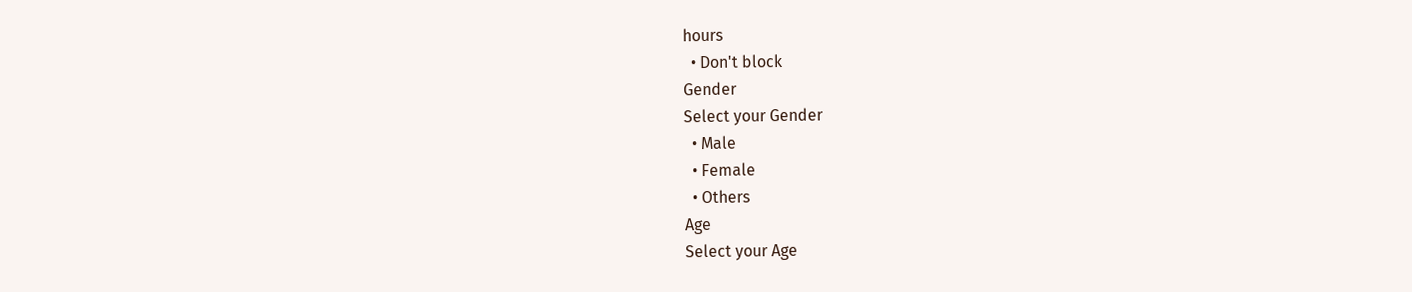hours
  • Don't block
Gender
Select your Gender
  • Male
  • Female
  • Others
Age
Select your Age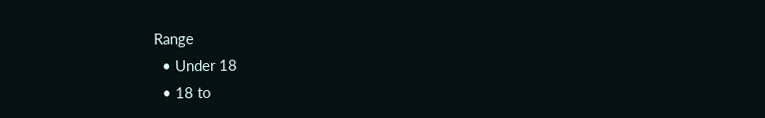Range
  • Under 18
  • 18 to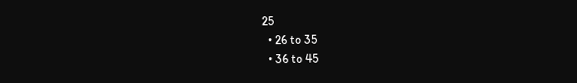25
  • 26 to 35
  • 36 to 45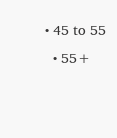• 45 to 55
  • 55+